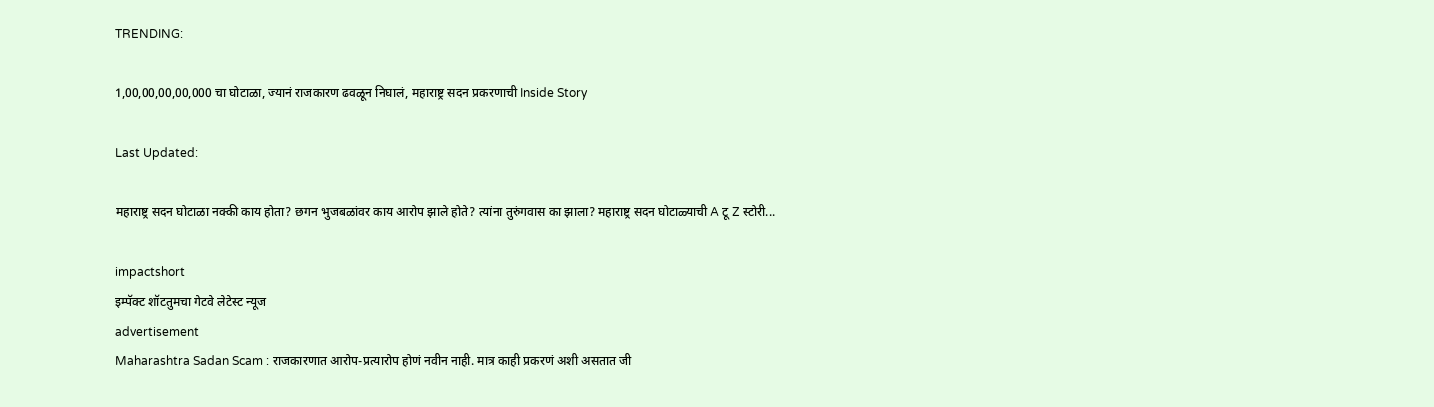TRENDING:

1,00,00,00,00,000 चा घोटाळा, ज्यानं राजकारण ढवळून निघालं, महाराष्ट्र सदन प्रकरणाची Inside Story

Last Updated:

महाराष्ट्र सदन घोटाळा नक्की काय होता? छगन भुजबळांवर काय आरोप झाले होते? त्यांना तुरुंगवास का झाला? महाराष्ट्र सदन घोटाळ्याची A टू Z स्टोरी...

impactshort
इम्पॅक्ट शॉटतुमचा गेटवे लेटेस्ट न्यूज
advertisement
Maharashtra Sadan Scam : राजकारणात आरोप-प्रत्यारोप होणं नवीन नाही. मात्र काही प्रकरणं अशी असतात जी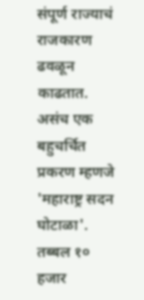संपूर्ण राज्याचं राजकारण ढवळून काढतात. असंच एक बहुचर्चित प्रकरण म्हणजे 'महाराष्ट्र सदन घोटाळा'. तब्बल १० हजार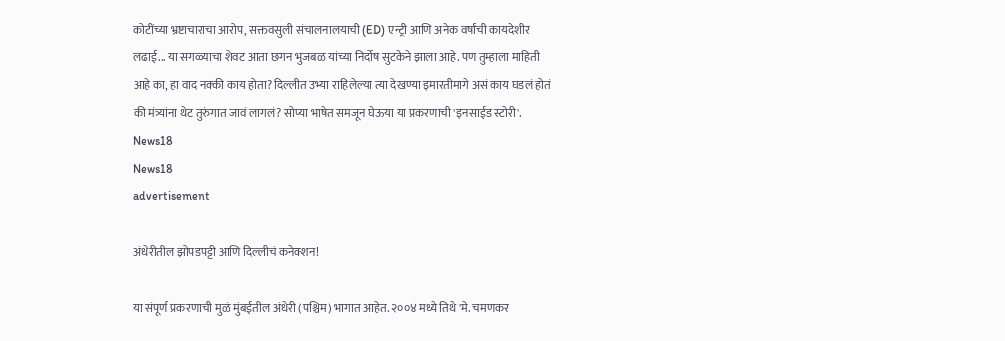कोटींच्या भ्रष्टाचाराचा आरोप, सक्तवसुली संचालनालयाची (ED) एन्ट्री आणि अनेक वर्षांची कायदेशीर लढाई... या सगळ्याचा शेवट आता छगन भुजबळ यांच्या निर्दोष सुटकेने झाला आहे. पण तुम्हाला माहिती आहे का, हा वाद नक्की काय होता? दिल्लीत उभ्या राहिलेल्या त्या देखण्या इमारतीमागे असं काय घडलं होतं की मंत्र्यांना थेट तुरुंगात जावं लागलं? सोप्या भाषेत समजून घेऊया या प्रकरणाची 'इनसाईड स्टोरी'.
News18
News18
advertisement

अंधेरीतील झोपडपट्टी आणि दिल्लीचं कनेक्शन!

या संपूर्ण प्रकरणाची मुळं मुंबईतील अंधेरी (पश्चिम) भागात आहेत. २००४ मध्ये तिथे 'मे. चमणकर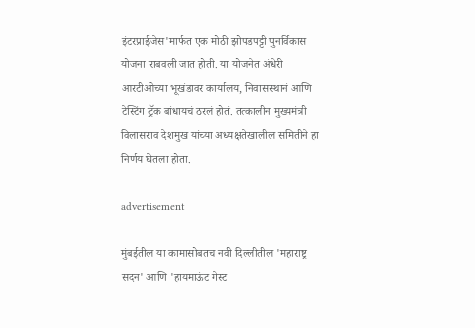इंटरप्राईजेस'मार्फत एक मोठी झोपडपट्टी पुनर्विकास योजना राबवली जात होती. या योजनेत अंधेरी आरटीओच्या भूखंडावर कार्यालय, निवासस्थानं आणि टेस्टिंग ट्रॅक बांधायचं ठरलं होतं. तत्कालीन मुख्यमंत्री विलासराव देशमुख यांच्या अध्यक्षतेखालील समितीने हा निर्णय घेतला होता.

advertisement

मुंबईतील या कामासोबतच नवी दिल्लीतील 'महाराष्ट्र सदन' आणि 'हायमाऊंट गेस्ट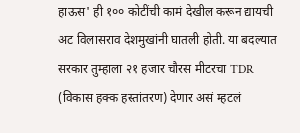हाऊस' ही १०० कोटींची कामं देखील करून द्यायची अट विलासराव देशमुखांनी घातली होती. या बदल्यात सरकार तुम्हाला २१ हजार चौरस मीटरचा TDR (विकास हक्क हस्तांतरण) देणार असं म्हटलं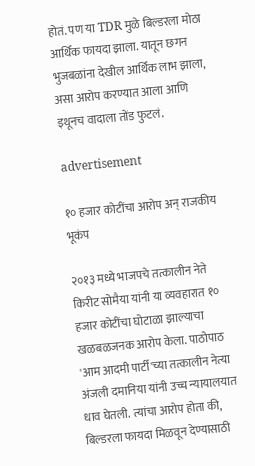होतं. पण या TDR मुळे बिल्डरला मोठा आर्थिक फायदा झाला. यातून छगन भुजबळांना देखील आर्थिक लाभ झाला, असा आरोप करण्यात आला आणि इथूनच वादाला तोंड फुटलं.

advertisement

१० हजार कोटींचा आरोप अन् राजकीय भूकंप

२०१३ मध्ये भाजपचे तत्कालीन नेते किरीट सोमैया यांनी या व्यवहारात १० हजार कोटींचा घोटाळा झाल्याचा खळबळजनक आरोप केला. पाठोपाठ 'आम आदमी पार्टी'च्या तत्कालीन नेत्या अंजली दमानिया यांनी उच्च न्यायालयात धाव घेतली. त्यांचा आरोप होता की, बिल्डरला फायदा मिळवून देण्यासाठी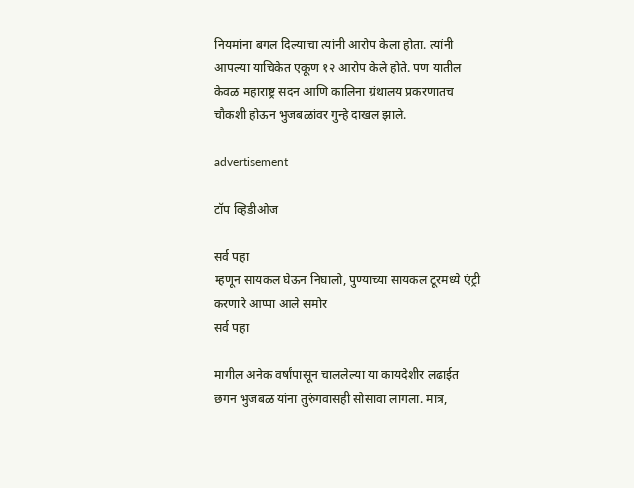नियमांना बगल दिल्याचा त्यांनी आरोप केला होता. त्यांनी आपल्या याचिकेत एकूण १२ आरोप केले होते. पण यातील केवळ महाराष्ट्र सदन आणि कालिना ग्रंथालय प्रकरणातच चौकशी होऊन भुजबळांवर गुन्हे दाखल झाले.

advertisement

टॉप व्हिडीओज

सर्व पहा
म्हणून सायकल घेऊन निघालो, पुण्याच्या सायकल टूरमध्ये एंट्री करणारे आप्पा आले समोर
सर्व पहा

मागील अनेक वर्षांपासून चाललेल्या या कायदेशीर लढाईत छगन भुजबळ यांना तुरुंगवासही सोसावा लागला. मात्र,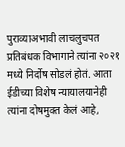पुराव्याअभावी लाचलुचपत प्रतिबंधक विभागाने त्यांना २०२१ मध्ये निर्दोष सोडलं होतं. आता ईडीच्या विशेष न्यायालयानेही त्यांना दोषमुक्त केलं आहे,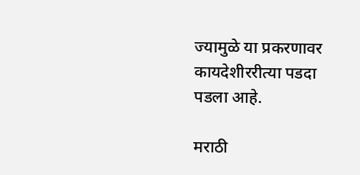ज्यामुळे या प्रकरणावर कायदेशीररीत्या पडदा पडला आहे.

मराठी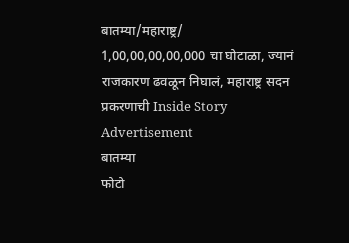बातम्या/महाराष्ट्र/
1,00,00,00,00,000 चा घोटाळा, ज्यानं राजकारण ढवळून निघालं, महाराष्ट्र सदन प्रकरणाची Inside Story
Advertisement
बातम्या
फोटो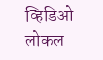व्हिडिओ
लोकल